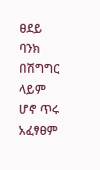ፀደይ ባንክ በሽግግር ላይም ሆኖ ጥሩ አፈፃፀም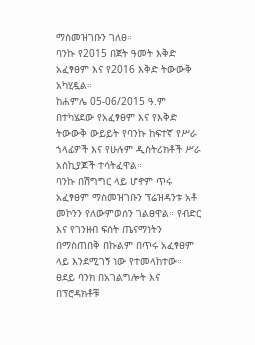ማስመዝገቡን ገለፀ።
ባንኩ የ2015 በጀት ዓመት እቅድ አፈፃፀም እና የ2016 እቅድ ትውውቅ አካሂዷል።
ከሐምሌ 05-06/2015 ዓ.ም በተካሄደው የአፈፃፀም እና የእቅድ ትውውቅ ውይይት የባንኩ ከፍተኛ የሥራ ኀላፊዎች እና የሁሉም ዲስትሪክቶች ሥራ አስኪያጆች ተሳትፈዋል።
ባንኩ በሽግግር ላይ ሆኖም ጥሩ አፈፃፀም ማስመዝገቡን ፕሬዝዳንቱ አቶ መኮንን የለውምወሰን ገልፀዋል። የብድር እና የገንዘብ ፍሰት ጤናማነትን በማስጠበቅ በኩልም በጥሩ አፈፃፀም ላይ እንደሚገኝ ነው የተመላከተው።
ፀደይ ባንክ በአገልግሎት እና በፕሮዳክቶቹ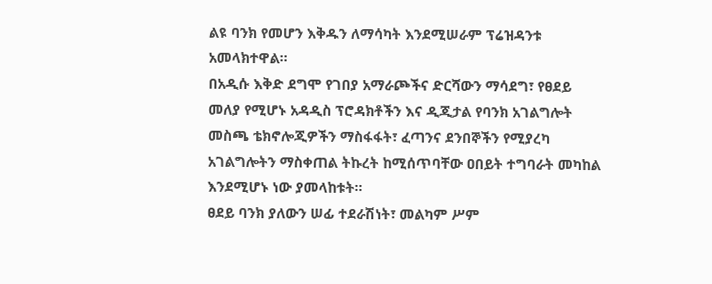ልዩ ባንክ የመሆን እቅዱን ለማሳካት እንደሚሠራም ፕሬዝዳንቱ አመላክተዋል።
በአዲሱ እቅድ ደግሞ የገበያ አማራጮችና ድርሻውን ማሳደግ፣ የፀደይ መለያ የሚሆኑ አዳዲስ ፕሮዳክቶችን እና ዲጂታል የባንክ አገልግሎት መስጫ ቴክኖሎጂዎችን ማስፋፋት፣ ፈጣንና ደንበኞችን የሚያረካ አገልግሎትን ማስቀጠል ትኩረት ከሚሰጥባቸው ዐበይት ተግባራት መካከል እንደሚሆኑ ነው ያመላከቱት።
ፀደይ ባንክ ያለውን ሠፊ ተደራሽነት፣ መልካም ሥም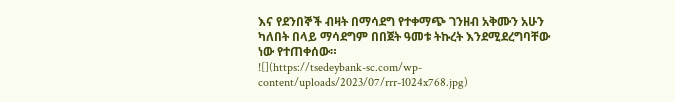እና የደንበኞች ብዛት በማሳደግ የተቀማጭ ገንዘብ አቅሙን አሁን ካለበት በላይ ማሳደግም በበጀት ዓመቱ ትኩረት እንደሚደረግባቸው ነው የተጠቀሰው።
![](https://tsedeybank-sc.com/wp-content/uploads/2023/07/rrr-1024x768.jpg)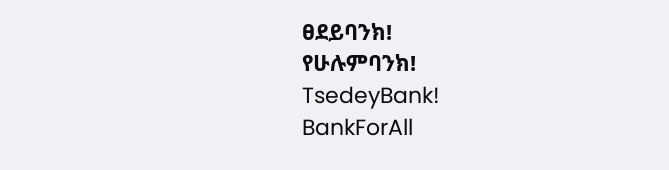ፀደይባንክ!
የሁሉምባንክ!
TsedeyBank!
BankForAll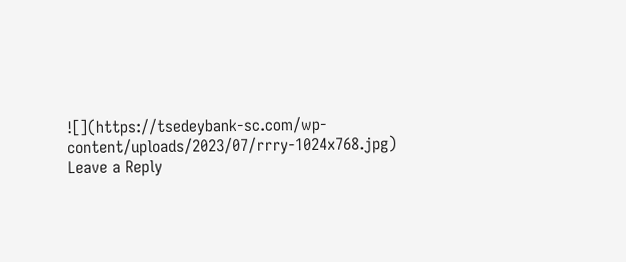![](https://tsedeybank-sc.com/wp-content/uploads/2023/07/rrry-1024x768.jpg)
Leave a Reply